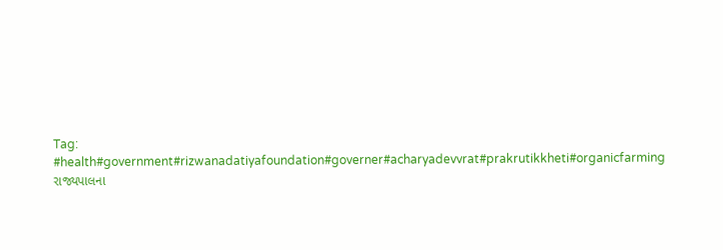Tag: #health#government#rizwanadatiyafoundation#governer#acharyadevvrat#prakrutikkheti#organicfarming
રાજ્યપાલના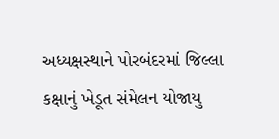અધ્યક્ષસ્થાને પોરબંદરમાં જિલ્લા કક્ષાનું ખેડૂત સંમેલન યોજાયુ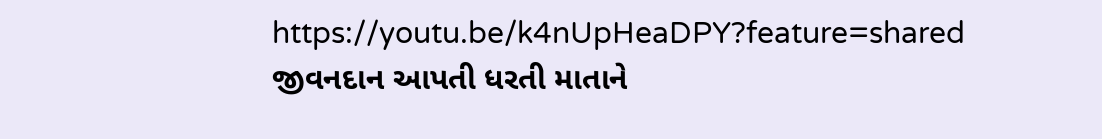https://youtu.be/k4nUpHeaDPY?feature=shared જીવનદાન આપતી ધરતી માતાને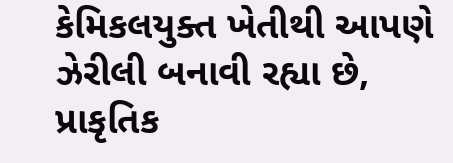કેમિકલયુક્ત ખેતીથી આપણે ઝેરીલી બનાવી રહ્યા છે, પ્રાકૃતિક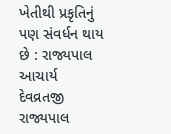ખેતીથી પ્રકૃતિનું પણ સંવર્ધન થાય છે : રાજ્યપાલ આચાર્ય દેવવ્રતજી રાજ્યપાલ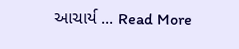આચાર્ય ... Read More